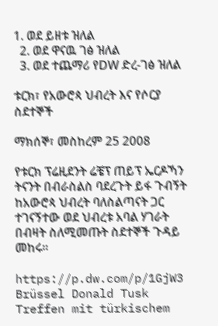1. ወደ ይዘቱ ዝለል
  2. ወደ ዋናዉ ገፅ ዝለል
  3. ወደ ተጨማሪ የDW ድረ-ገፅ ዝለል

ቱርክ፣ የአውሮጳ ህብረት እና የሶርያ ስደተኞች

ማክሰኞ፣ መስከረም 25 2008

የቱርክ ፕሬዚደንት ሬቼፕ ጠይፕ ኤርዶኻን ትናንት በብራስልስ ባደረጉት ይፋ ጉብኝት ከአውሮጳ ህብረት ባለስልጣናት ጋር ተገናኝተው ወደ ህብረቱ አባል ሃገራት በብዛት ስለሚመጡት ስደተኞች ጉዳይ መከሩ።

https://p.dw.com/p/1GjW3
Brüssel Donald Tusk Treffen mit türkischem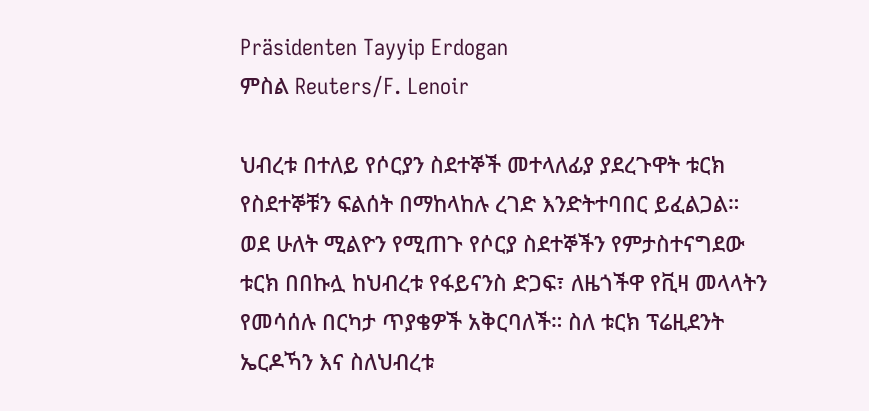Präsidenten Tayyip Erdogan
ምስል Reuters/F. Lenoir

ህብረቱ በተለይ የሶርያን ስደተኞች መተላለፊያ ያደረጉዋት ቱርክ የስደተኞቹን ፍልሰት በማከላከሉ ረገድ እንድትተባበር ይፈልጋል። ወደ ሁለት ሚልዮን የሚጠጉ የሶርያ ስደተኞችን የምታስተናግደው ቱርክ በበኩሏ ከህብረቱ የፋይናንስ ድጋፍ፣ ለዜጎችዋ የቪዛ መላላትን የመሳሰሉ በርካታ ጥያቄዎች አቅርባለች። ስለ ቱርክ ፕሬዚደንት ኤርዶኻን እና ስለህብረቱ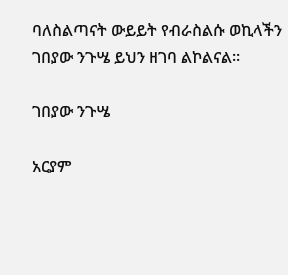ባለስልጣናት ውይይት የብራስልሱ ወኪላችን ገበያው ንጉሤ ይህን ዘገባ ልኮልናል።

ገበያው ንጉሤ

አርያም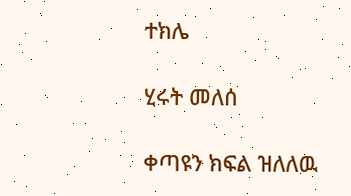ተክሌ

ሂሩት መለሰ

ቀጣዩን ክፍል ዝለለዉ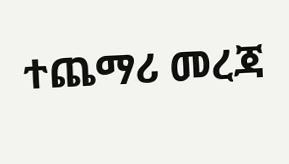ተጨማሪ መረጃ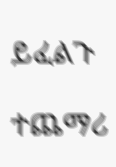ይፈልጉ

ተጨማሪ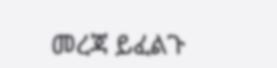መረጃ ይፈልጉ